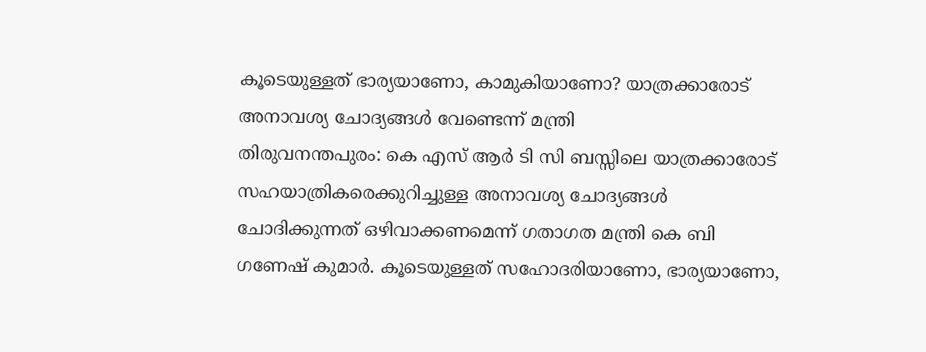കൂടെയുള്ളത് ഭാര്യയാണോ, കാമുകിയാണോ? യാത്രക്കാരോട് അനാവശ്യ ചോദ്യങ്ങൾ വേണ്ടെന്ന് മന്ത്രി
തിരുവനന്തപുരം: കെ എസ് ആർ ടി സി ബസ്സിലെ യാത്രക്കാരോട് സഹയാത്രികരെക്കുറിച്ചുള്ള അനാവശ്യ ചോദ്യങ്ങൾ ചോദിക്കുന്നത് ഒഴിവാക്കണമെന്ന് ഗതാഗത മന്ത്രി കെ ബി ഗണേഷ് കുമാർ. കൂടെയുള്ളത് സഹോദരിയാണോ, ഭാര്യയാണോ,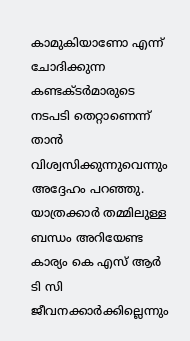കാമുകിയാണോ എന്ന് ചോദിക്കുന്ന കണ്ടക്ടർമാരുടെ നടപടി തെറ്റാണെന്ന് താൻ വിശ്വസിക്കുന്നുവെന്നും അദ്ദേഹം പറഞ്ഞു.
യാത്രക്കാർ തമ്മിലുള്ള ബന്ധം അറിയേണ്ട കാര്യം കെ എസ് ആർ ടി സി ജീവനക്കാർക്കില്ലെന്നും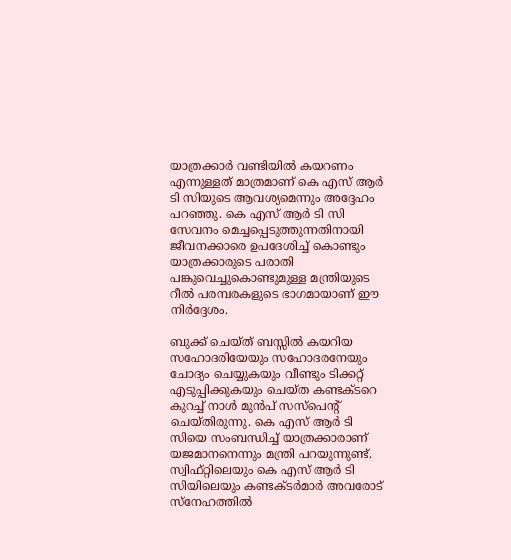യാത്രക്കാർ വണ്ടിയിൽ കയറണം എന്നുള്ളത് മാത്രമാണ് കെ എസ് ആർ ടി സിയുടെ ആവശ്യമെന്നും അദ്ദേഹം പറഞ്ഞു. കെ എസ് ആർ ടി സി സേവനം മെച്ചപ്പെടുത്തുന്നതിനായി ജീവനക്കാരെ ഉപദേശിച്ച് കൊണ്ടും യാത്രക്കാരുടെ പരാതി പങ്കുവെച്ചുകൊണ്ടുമുള്ള മന്ത്രിയുടെ റീൽ പരമ്പരകളുടെ ഭാഗമായാണ് ഈ നിർദ്ദേശം.

ബുക്ക് ചെയ്ത് ബസ്സിൽ കയറിയ സഹോദരിയേയും സഹോദരനേയും ചോദ്യം ചെയ്യുകയും വീണ്ടും ടിക്കറ്റ് എടുപ്പിക്കുകയും ചെയ്ത കണ്ടക്ടറെ കുറച്ച് നാൾ മുൻപ് സസ്പെന്റ് ചെയ്തിരുന്നു. കെ എസ് ആർ ടി സിയെ സംബന്ധിച്ച് യാത്രക്കാരാണ് യജമാനനെന്നും മന്ത്രി പറയുന്നുണ്ട്. സ്വിഫ്റ്റിലെയും കെ എസ് ആർ ടി സിയിലെയും കണ്ടക്ടർമാർ അവരോട് സ്നേഹത്തിൽ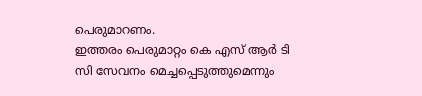പെരുമാറണം.
ഇത്തരം പെരുമാറ്റം കെ എസ് ആർ ടി സി സേവനം മെച്ചപ്പെടുത്തുമെന്നും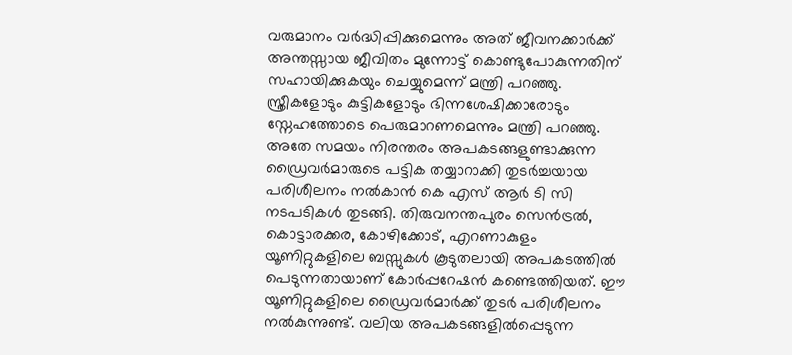വരുമാനം വർദ്ധിപ്പിക്കുമെന്നും അത് ജീവനക്കാർക്ക് അന്തസ്സായ ജീവിതം മുന്നോട്ട് കൊണ്ടുപോകുന്നതിന് സഹായിക്കുകയും ചെയ്യുമെന്ന് മന്ത്രി പറഞ്ഞു. സ്ത്രീകളോടും കുട്ടികളോടും ഭിന്നശേഷിക്കാരോടും സ്നേഹത്തോടെ പെരുമാറണമെന്നും മന്ത്രി പറഞ്ഞു.
അതേ സമയം നിരന്തരം അപകടങ്ങളുണ്ടാക്കുന്ന ഡ്രൈവർമാരുടെ പട്ടിക തയ്യാറാക്കി തുടർച്ചയായ പരിശീലനം നൽകാൻ കെ എസ് ആർ ടി സി നടപടികൾ തുടങ്ങി. തിരുവനന്തപുരം സെൻട്രൽ, കൊട്ടാരക്കര, കോഴിക്കോട്, എറണാകുളം യൂണിറ്റുകളിലെ ബസ്സുകൾ കൂടുതലായി അപകടത്തിൽ പെടുന്നതായാണ് കോർപ്പറേഷൻ കണ്ടെത്തിയത്. ഈ യൂണിറ്റുകളിലെ ഡ്രൈവർമാർക്ക് തുടർ പരിശീലനം നൽകുന്നുണ്ട്. വലിയ അപകടങ്ങളിൽപ്പെടുന്ന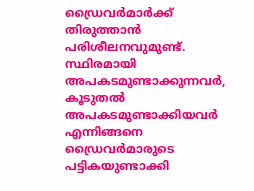ഡ്രൈവർമാർക്ക് തിരുത്താൻ പരിശീലനവുമുണ്ട്.
സ്ഥിരമായി അപകടമുണ്ടാക്കുന്നവർ, കൂടുതൽ അപകടമുണ്ടാക്കിയവർ എന്നിങ്ങനെ ഡ്രൈവർമാരുടെ പട്ടികയുണ്ടാക്കി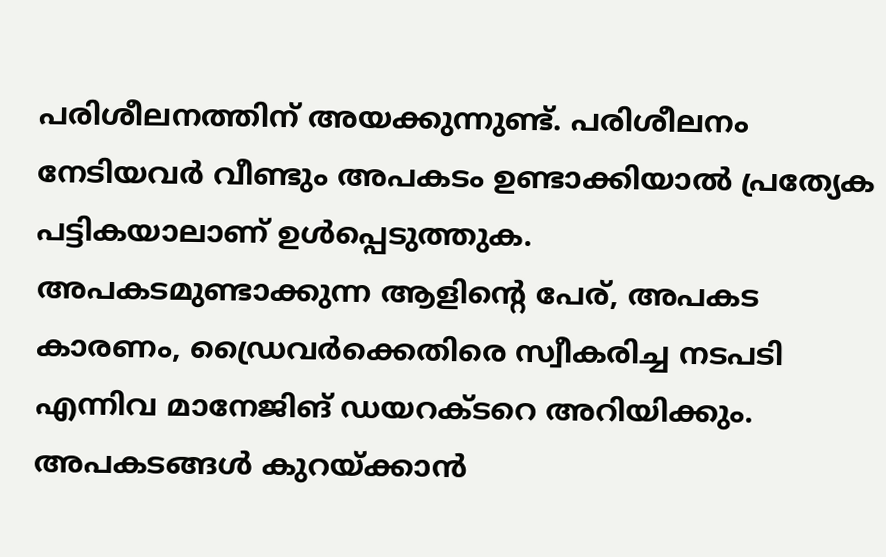പരിശീലനത്തിന് അയക്കുന്നുണ്ട്. പരിശീലനം നേടിയവർ വീണ്ടും അപകടം ഉണ്ടാക്കിയാൽ പ്രത്യേക പട്ടികയാലാണ് ഉൾപ്പെടുത്തുക.
അപകടമുണ്ടാക്കുന്ന ആളിന്റെ പേര്, അപകട കാരണം, ഡ്രൈവർക്കെതിരെ സ്വീകരിച്ച നടപടി എന്നിവ മാനേജിങ് ഡയറക്ടറെ അറിയിക്കും. അപകടങ്ങൾ കുറയ്ക്കാൻ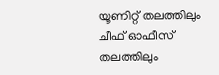യൂണിറ്റ് തലത്തിലും ചീഫ് ഓഫീസ് തലത്തിലും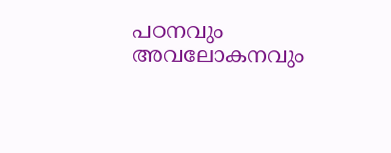പഠനവും അവലോകനവും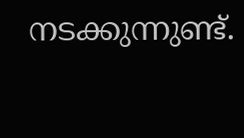നടക്കുന്നുണ്ട്.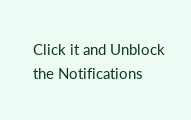Click it and Unblock the Notifications